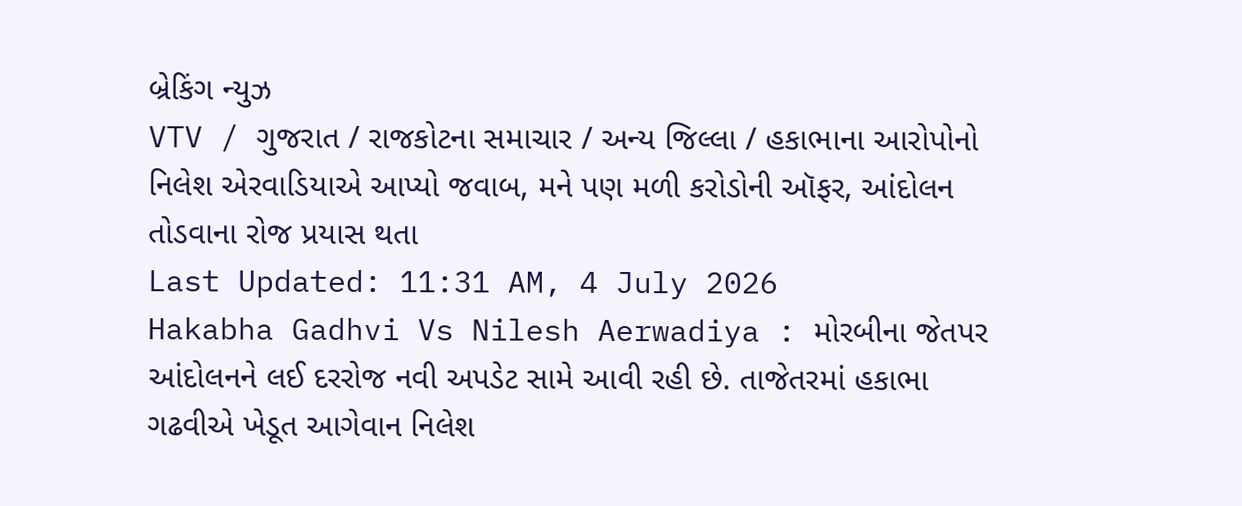બ્રેકિંગ ન્યુઝ
VTV / ગુજરાત / રાજકોટના સમાચાર / અન્ય જિલ્લા / હકાભાના આરોપોનો નિલેશ એરવાડિયાએ આપ્યો જવાબ, મને પણ મળી કરોડોની ઑફર, આંદોલન તોડવાના રોજ પ્રયાસ થતા
Last Updated: 11:31 AM, 4 July 2026
Hakabha Gadhvi Vs Nilesh Aerwadiya : મોરબીના જેતપર આંદોલનને લઈ દરરોજ નવી અપડેટ સામે આવી રહી છે. તાજેતરમાં હકાભા ગઢવીએ ખેડૂત આગેવાન નિલેશ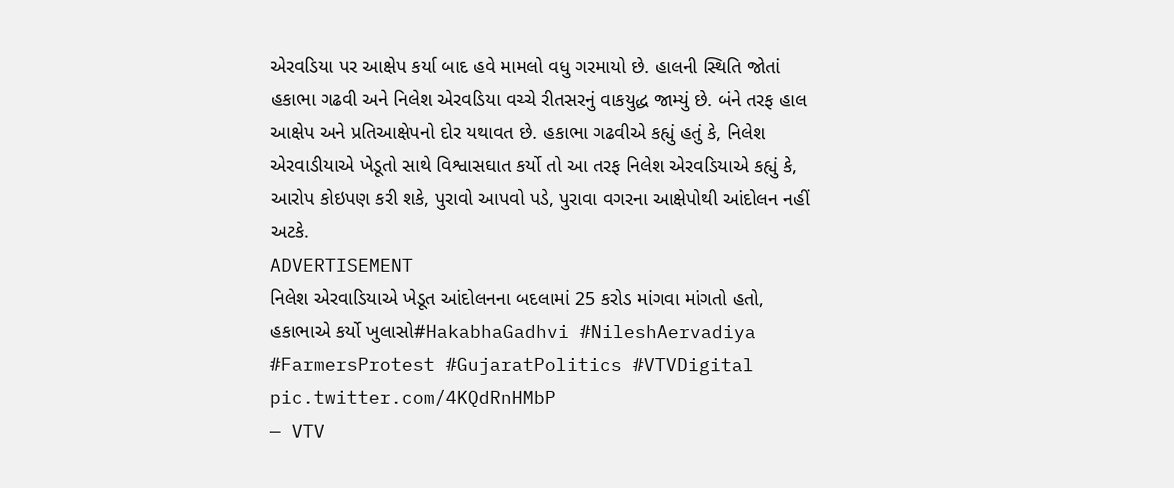એરવડિયા પર આક્ષેપ કર્યા બાદ હવે મામલો વધુ ગરમાયો છે. હાલની સ્થિતિ જોતાં હકાભા ગઢવી અને નિલેશ એરવડિયા વચ્ચે રીતસરનું વાકયુદ્ધ જામ્યું છે. બંને તરફ હાલ આક્ષેપ અને પ્રતિઆક્ષેપનો દોર યથાવત છે. હકાભા ગઢવીએ કહ્યું હતું કે, નિલેશ એરવાડીયાએ ખેડૂતો સાથે વિશ્વાસઘાત કર્યો તો આ તરફ નિલેશ એરવડિયાએ કહ્યું કે, આરોપ કોઇપણ કરી શકે, પુરાવો આપવો પડે, પુરાવા વગરના આક્ષેપોથી આંદોલન નહીં અટકે.
ADVERTISEMENT
નિલેશ એરવાડિયાએ ખેડૂત આંદોલનના બદલામાં 25 કરોડ માંગવા માંગતો હતો, હકાભાએ કર્યો ખુલાસો#HakabhaGadhvi #NileshAervadiya #FarmersProtest #GujaratPolitics #VTVDigital pic.twitter.com/4KQdRnHMbP
— VTV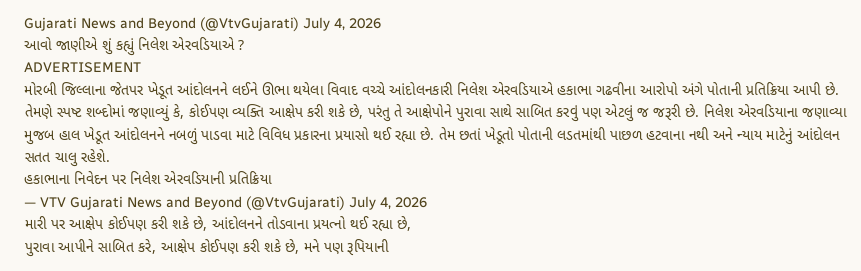Gujarati News and Beyond (@VtvGujarati) July 4, 2026
આવો જાણીએ શું કહ્યું નિલેશ એરવડિયાએ ?
ADVERTISEMENT
મોરબી જિલ્લાના જેતપર ખેડૂત આંદોલનને લઈને ઊભા થયેલા વિવાદ વચ્ચે આંદોલનકારી નિલેશ એરવડિયાએ હકાભા ગઢવીના આરોપો અંગે પોતાની પ્રતિક્રિયા આપી છે. તેમણે સ્પષ્ટ શબ્દોમાં જણાવ્યું કે, કોઈપણ વ્યક્તિ આક્ષેપ કરી શકે છે, પરંતુ તે આક્ષેપોને પુરાવા સાથે સાબિત કરવું પણ એટલું જ જરૂરી છે. નિલેશ એરવડિયાના જણાવ્યા મુજબ હાલ ખેડૂત આંદોલનને નબળું પાડવા માટે વિવિધ પ્રકારના પ્રયાસો થઈ રહ્યા છે. તેમ છતાં ખેડૂતો પોતાની લડતમાંથી પાછળ હટવાના નથી અને ન્યાય માટેનું આંદોલન સતત ચાલુ રહેશે.
હકાભાના નિવેદન પર નિલેશ એરવડિયાની પ્રતિક્રિયા
— VTV Gujarati News and Beyond (@VtvGujarati) July 4, 2026
મારી પર આક્ષેપ કોઈપણ કરી શકે છે, આંદોલનને તોડવાના પ્રયત્નો થઈ રહ્યા છે,
પુરાવા આપીને સાબિત કરે, આક્ષેપ કોઈપણ કરી શકે છે, મને પણ રૂપિયાની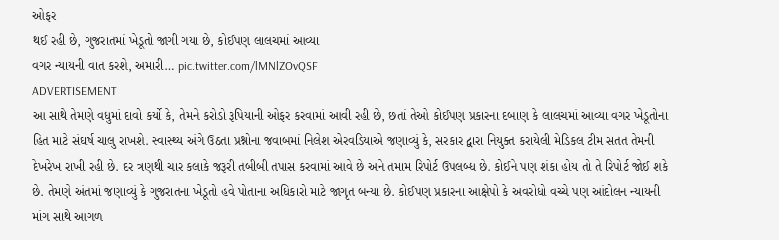ઓફર
થઈ રહી છે, ગુજરાતમાં ખેડૂતો જાગી ગયા છે, કોઈપણ લાલચમાં આવ્યા
વગર ન્યાયની વાત કરશે, અમારી… pic.twitter.com/lMNlZOvQSF
ADVERTISEMENT
આ સાથે તેમણે વધુમાં દાવો કર્યો કે, તેમને કરોડો રૂપિયાની ઓફર કરવામાં આવી રહી છે, છતાં તેઓ કોઈપણ પ્રકારના દબાણ કે લાલચમાં આવ્યા વગર ખેડૂતોના હિત માટે સંઘર્ષ ચાલુ રાખશે. સ્વાસ્થ્ય અંગે ઉઠતા પ્રશ્નોના જવાબમાં નિલેશ એરવડિયાએ જણાવ્યું કે, સરકાર દ્વારા નિયુક્ત કરાયેલી મેડિકલ ટીમ સતત તેમની દેખરેખ રાખી રહી છે. દર ત્રણથી ચાર કલાકે જરૂરી તબીબી તપાસ કરવામાં આવે છે અને તમામ રિપોર્ટ ઉપલબ્ધ છે. કોઈને પણ શંકા હોય તો તે રિપોર્ટ જોઈ શકે છે. તેમણે અંતમાં જણાવ્યું કે ગુજરાતના ખેડૂતો હવે પોતાના અધિકારો માટે જાગૃત બન્યા છે. કોઈપણ પ્રકારના આક્ષેપો કે અવરોધો વચ્ચે પણ આંદોલન ન્યાયની માંગ સાથે આગળ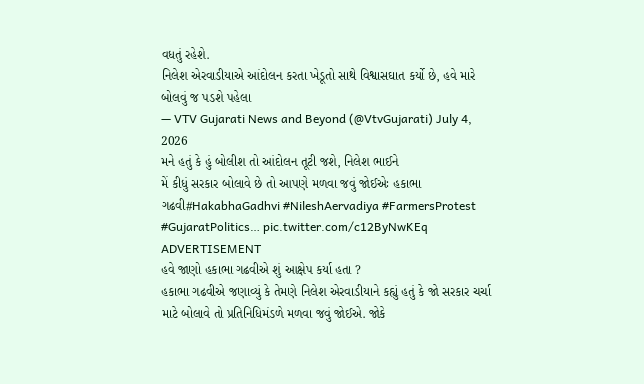વધતું રહેશે.
નિલેશ એરવાડીયાએ આંદોલન કરતા ખેડૂતો સાથે વિશ્વાસઘાત કર્યો છે, હવે મારે બોલવું જ પડશે પહેલા
— VTV Gujarati News and Beyond (@VtvGujarati) July 4, 2026
મને હતું કે હું બોલીશ તો આંદોલન તૂટી જશે, નિલેશ ભાઈને
મેં કીધું સરકાર બોલાવે છે તો આપણે મળવા જવું જોઈએઃ હકાભા ગઢવી#HakabhaGadhvi #NileshAervadiya #FarmersProtest #GujaratPolitics… pic.twitter.com/c12ByNwKEq
ADVERTISEMENT
હવે જાણો હકાભા ગઢવીએ શું આક્ષેપ કર્યા હતા ?
હકાભા ગઢવીએ જણાવ્યું કે તેમણે નિલેશ એરવાડીયાને કહ્યું હતું કે જો સરકાર ચર્ચા માટે બોલાવે તો પ્રતિનિધિમંડળે મળવા જવું જોઈએ. જોકે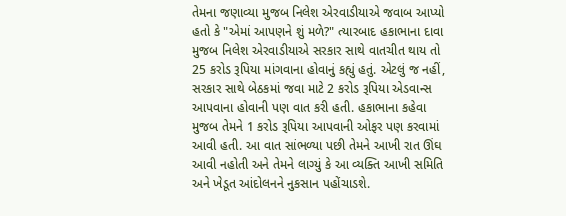તેમના જણાવ્યા મુજબ નિલેશ એરવાડીયાએ જવાબ આપ્યો હતો કે "એમાં આપણને શું મળે?" ત્યારબાદ હકાભાના દાવા મુજબ નિલેશ એરવાડીયાએ સરકાર સાથે વાતચીત થાય તો 25 કરોડ રૂપિયા માંગવાના હોવાનું કહ્યું હતું. એટલું જ નહીં, સરકાર સાથે બેઠકમાં જવા માટે 2 કરોડ રૂપિયા એડવાન્સ આપવાના હોવાની પણ વાત કરી હતી. હકાભાના કહેવા મુજબ તેમને 1 કરોડ રૂપિયા આપવાની ઓફર પણ કરવામાં આવી હતી. આ વાત સાંભળ્યા પછી તેમને આખી રાત ઊંઘ આવી નહોતી અને તેમને લાગ્યું કે આ વ્યક્તિ આખી સમિતિ અને ખેડૂત આંદોલનને નુકસાન પહોંચાડશે.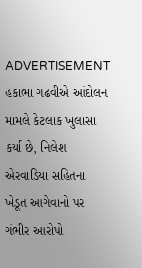ADVERTISEMENT
હકાભા ગઢવીએ આંદોલન મામલે કેટલાક ખુલાસા કર્યા છે, નિલેશ એરવાડિયા સહિતના ખેડૂત આગેવાનો પર ગંભીર આરોપો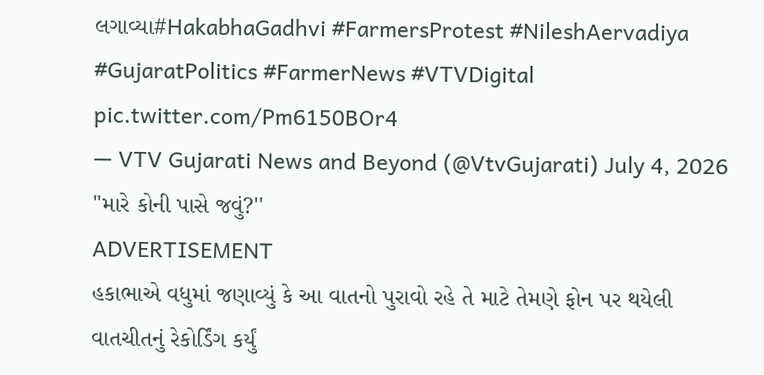લગાવ્યા#HakabhaGadhvi #FarmersProtest #NileshAervadiya #GujaratPolitics #FarmerNews #VTVDigital pic.twitter.com/Pm6150BOr4
— VTV Gujarati News and Beyond (@VtvGujarati) July 4, 2026
"મારે કોની પાસે જવું?''
ADVERTISEMENT
હકાભાએ વધુમાં જણાવ્યું કે આ વાતનો પુરાવો રહે તે માટે તેમણે ફોન પર થયેલી વાતચીતનું રેકોર્ડિંગ કર્યું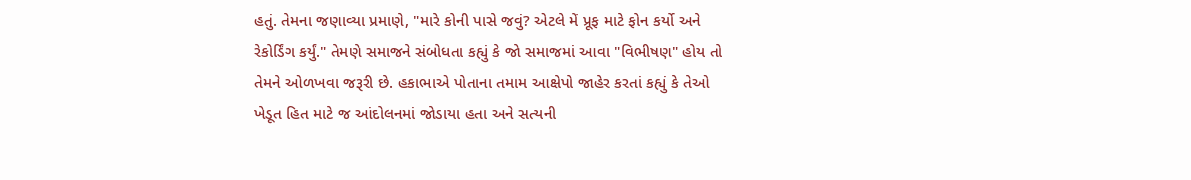હતું. તેમના જણાવ્યા પ્રમાણે, "મારે કોની પાસે જવું? એટલે મેં પ્રૂફ માટે ફોન કર્યો અને રેકોર્ડિંગ કર્યું." તેમણે સમાજને સંબોધતા કહ્યું કે જો સમાજમાં આવા "વિભીષણ" હોય તો તેમને ઓળખવા જરૂરી છે. હકાભાએ પોતાના તમામ આક્ષેપો જાહેર કરતાં કહ્યું કે તેઓ ખેડૂત હિત માટે જ આંદોલનમાં જોડાયા હતા અને સત્યની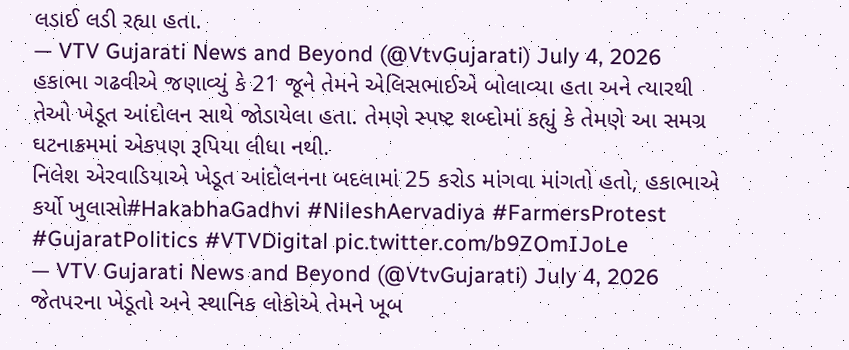લડાઈ લડી રહ્યા હતા.
— VTV Gujarati News and Beyond (@VtvGujarati) July 4, 2026
હકાભા ગઢવીએ જણાવ્યું કે 21 જૂને તેમને એલિસભાઈએ બોલાવ્યા હતા અને ત્યારથી તેઓ ખેડૂત આંદોલન સાથે જોડાયેલા હતા. તેમણે સ્પષ્ટ શબ્દોમાં કહ્યું કે તેમણે આ સમગ્ર ઘટનાક્રમમાં એકપણ રૂપિયા લીધા નથી.
નિલેશ એરવાડિયાએ ખેડૂત આંદોલનના બદલામાં 25 કરોડ માંગવા માંગતો હતો, હકાભાએ કર્યો ખુલાસો#HakabhaGadhvi #NileshAervadiya #FarmersProtest #GujaratPolitics #VTVDigital pic.twitter.com/b9ZOmIJoLe
— VTV Gujarati News and Beyond (@VtvGujarati) July 4, 2026
જેતપરના ખેડૂતો અને સ્થાનિક લોકોએ તેમને ખૂબ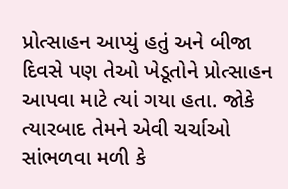પ્રોત્સાહન આપ્યું હતું અને બીજા દિવસે પણ તેઓ ખેડૂતોને પ્રોત્સાહન આપવા માટે ત્યાં ગયા હતા. જોકે ત્યારબાદ તેમને એવી ચર્ચાઓ સાંભળવા મળી કે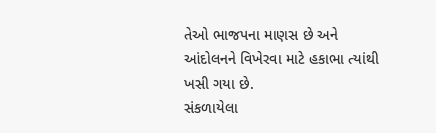તેઓ ભાજપના માણસ છે અને આંદોલનને વિખેરવા માટે હકાભા ત્યાંથી ખસી ગયા છે.
સંકળાયેલા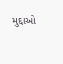મુદ્દાઓ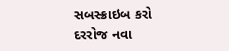સબસ્ક્રાઇબ કરો
દરરોજ નવા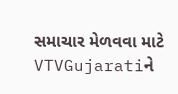સમાચાર મેળવવા માટે VTVGujaratiને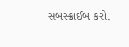સબસ્ક્રાઈબ કરો.